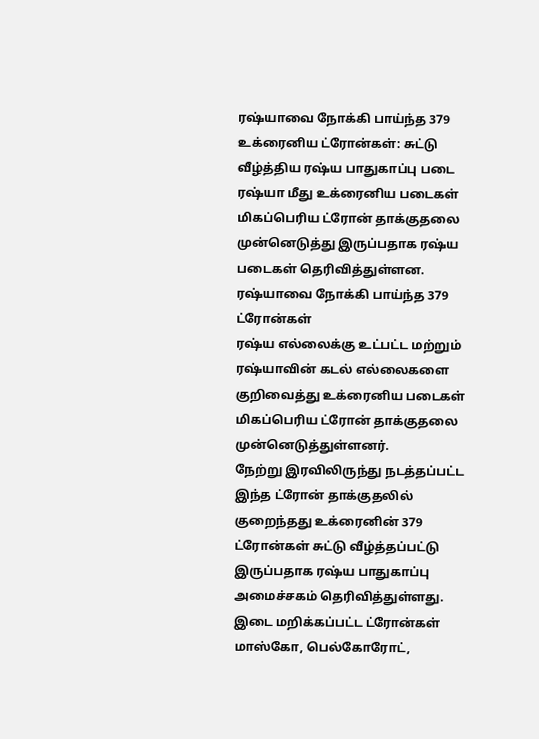ரஷ்யாவை நோக்கி பாய்ந்த 379 உக்ரைனிய ட்ரோன்கள்: சுட்டு வீழ்த்திய ரஷ்ய பாதுகாப்பு படை
ரஷ்யா மீது உக்ரைனிய படைகள் மிகப்பெரிய ட்ரோன் தாக்குதலை முன்னெடுத்து இருப்பதாக ரஷ்ய படைகள் தெரிவித்துள்ளன.
ரஷ்யாவை நோக்கி பாய்ந்த 379 ட்ரோன்கள்
ரஷ்ய எல்லைக்கு உட்பட்ட மற்றும் ரஷ்யாவின் கடல் எல்லைகளை குறிவைத்து உக்ரைனிய படைகள் மிகப்பெரிய ட்ரோன் தாக்குதலை முன்னெடுத்துள்ளனர்.
நேற்று இரவிலிருந்து நடத்தப்பட்ட இந்த ட்ரோன் தாக்குதலில் குறைந்தது உக்ரைனின் 379 ட்ரோன்கள் சுட்டு வீழ்த்தப்பட்டு இருப்பதாக ரஷ்ய பாதுகாப்பு அமைச்சகம் தெரிவித்துள்ளது.
இடை மறிக்கப்பட்ட ட்ரோன்கள் மாஸ்கோ, பெல்கோரோட்,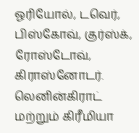ஓரியோல், டவெர், பிஸ்கோவ், குர்ஸ்க், ரோஸ்டோவ், கிராஸ்னோடர். லெனின்கிராட் மற்றும் கிரீமியா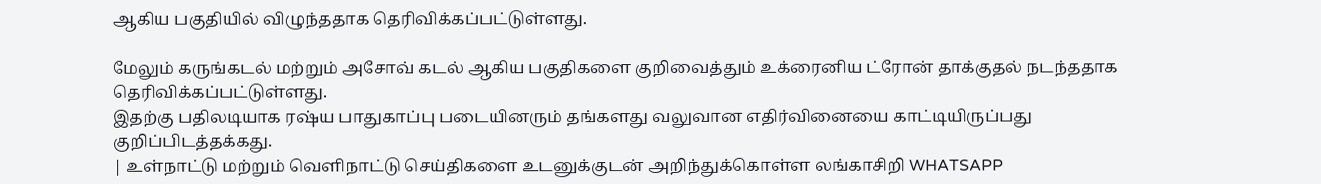ஆகிய பகுதியில் விழுந்ததாக தெரிவிக்கப்பட்டுள்ளது.

மேலும் கருங்கடல் மற்றும் அசோவ் கடல் ஆகிய பகுதிகளை குறிவைத்தும் உக்ரைனிய ட்ரோன் தாக்குதல் நடந்ததாக தெரிவிக்கப்பட்டுள்ளது.
இதற்கு பதிலடியாக ரஷ்ய பாதுகாப்பு படையினரும் தங்களது வலுவான எதிர்வினையை காட்டியிருப்பது குறிப்பிடத்தக்கது.
| உள்நாட்டு மற்றும் வெளிநாட்டு செய்திகளை உடனுக்குடன் அறிந்துக்கொள்ள லங்காசிறி WHATSAPP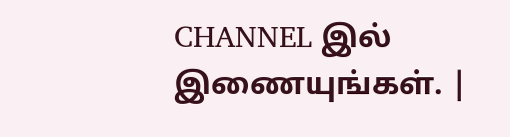CHANNEL இல் இணையுங்கள். |